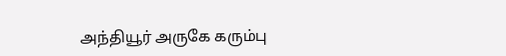அந்தியூர் அருகே கரும்பு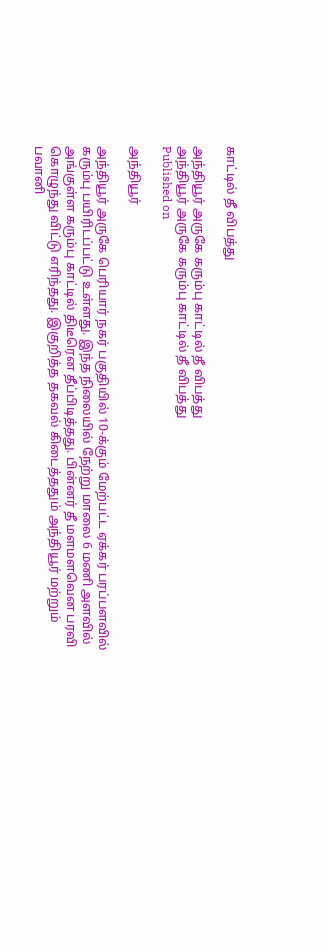காட்டில் தீ விபத்து

அந்தியூர் அருகே கரும்பு காட்டில் தீ விபத்து
அந்தியூர் அருகே கரும்பு காட்டில் தீ விபத்து
Published on

அந்தியூர்

அந்தியூர் அருகே பெரியார் நகர் பகுதியில் 10-க்கும் மேற்பட்ட ஏக்கர் பரப்பளவில் கரும்பு பயிரிடப்பட்டு உள்ளது. இந்த நிலையில் நேற்று மாலை 6 மணி அளவில் அங்குள்ள கரும்பு காட்டில் திடீரென தீப்பிடித்தது. பின்னர் தீ மளமளவென பரவி கொழுந்து விட்டு எரிந்தது. இகுறித்த தகவல் கிடைத்ததும் அந்தியூர் மற்றும் பவானி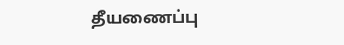தீயணைப்பு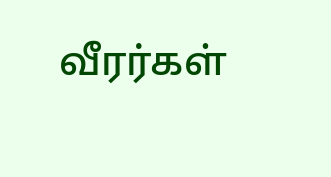வீரர்கள்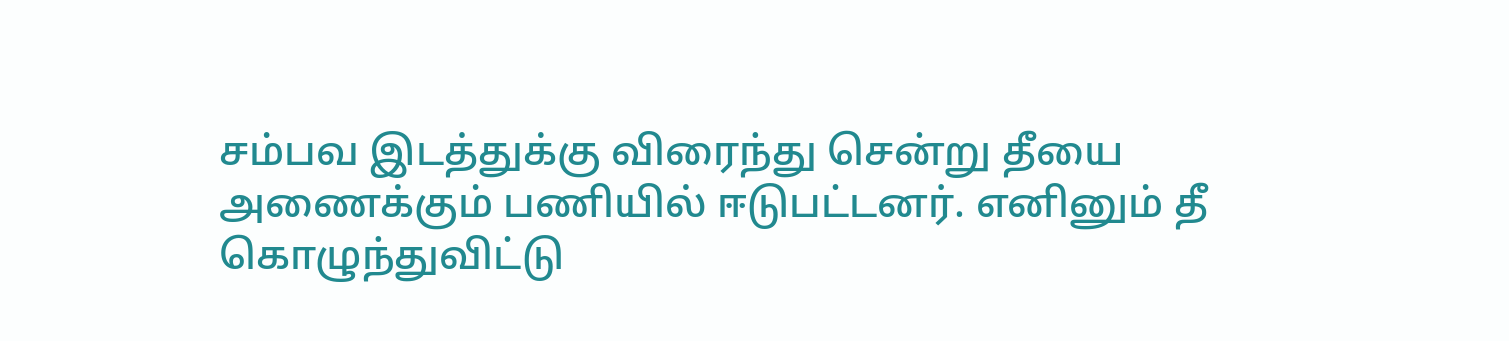சம்பவ இடத்துக்கு விரைந்து சென்று தீயை அணைக்கும் பணியில் ஈடுபட்டனர். எனினும் தீ கொழுந்துவிட்டு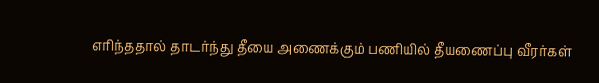எரிந்ததால் தாடர்ந்து தீயை அணைக்கும் பணியில் தீயணைப்பு வீரர்கள்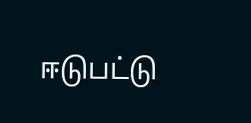ஈடுபட்டு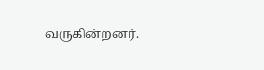வருகின்றனர்.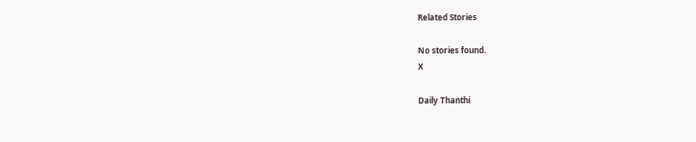Related Stories

No stories found.
X

Daily Thanthi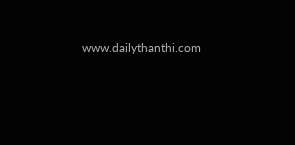www.dailythanthi.com